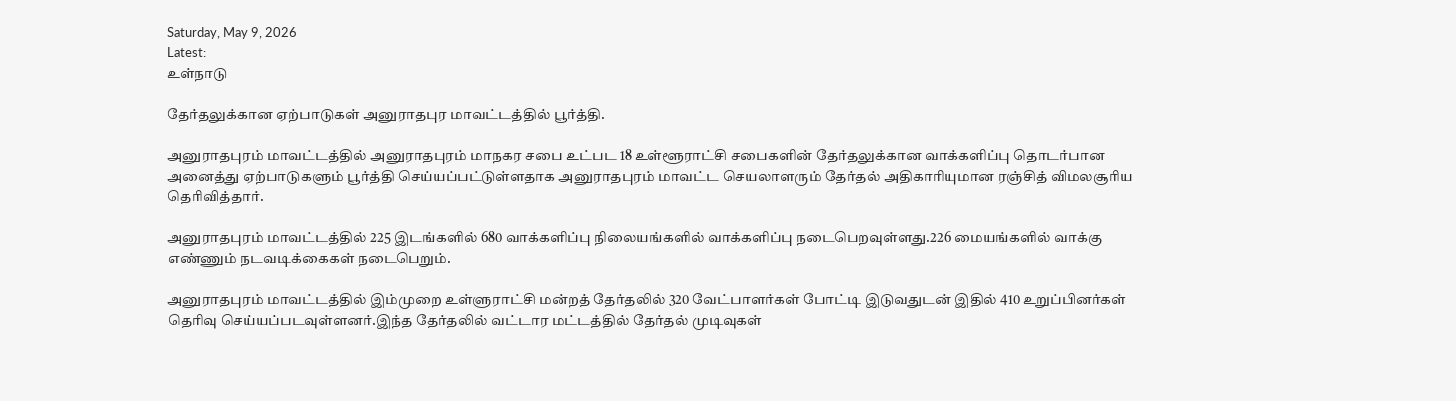Saturday, May 9, 2026
Latest:
உள்நாடு

தேர்தலுக்கான ஏற்பாடுகள் அனுராதபுர மாவட்டத்தில் பூர்த்தி.

அனுராதபுரம் மாவட்டத்தில் அனுராதபுரம் மாநகர சபை உட்பட 18 உள்ளூராட்சி சபைகளின் தேர்தலுக்கான வாக்களிப்பு தொடர்பான அனைத்து ஏற்பாடுகளும் பூர்த்தி செய்யப்பட்டுள்ளதாக அனுராதபுரம் மாவட்ட செயலாளரும் தேர்தல் அதிகாரியுமான ரஞ்சித் விமலசூரிய தெரிவித்தார்.

அனுராதபுரம் மாவட்டத்தில் 225 இடங்களில் 680 வாக்களிப்பு நிலையங்களில் வாக்களிப்பு நடைபெறவுள்ளது.226 மையங்களில் வாக்கு எண்ணும் நடவடிக்கைகள் நடைபெறும்.

அனுராதபுரம் மாவட்டத்தில் இம்முறை உள்ளுராட்சி மன்றத் தேர்தலில் 320 வேட்பாளர்கள் போட்டி இடுவதுடன் இதில் 410 உறுப்பினர்கள் தெரிவு செய்யப்படவுள்ளனர்.இந்த தேர்தலில் வட்டார மட்டத்தில் தேர்தல் முடிவுகள்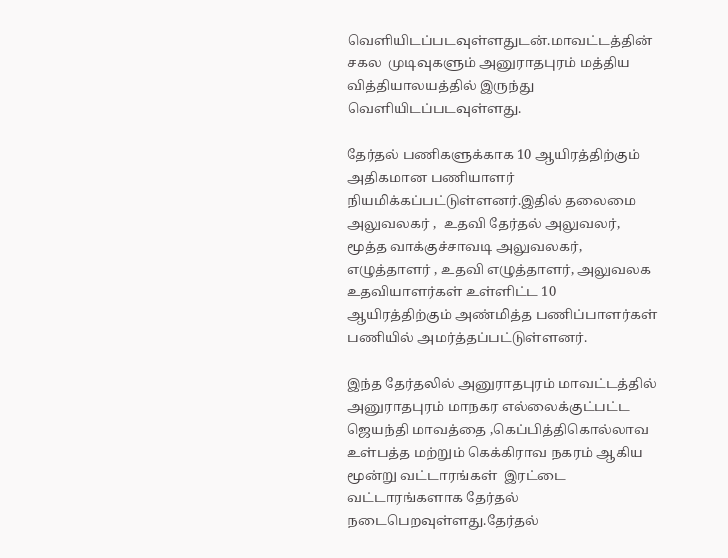வெளியிடப்படவுள்ளதுடன்.மாவட்டத்தின் சகல  முடிவுகளும் அனுராதபுரம் மத்திய வித்தியாலயத்தில் இருந்து வெளியிடப்படவுள்ளது.

தேர்தல் பணிகளுக்காக 10 ஆயிரத்திற்கும் அதிகமான பணியாளர் நியமிக்கப்பட்டுள்ளனர்.இதில் தலைமை அலுவலகர் ,  உதவி தேர்தல் அலுவலர், மூத்த வாக்குச்சாவடி அலுவலகர், எழுத்தாளர் , உதவி எழுத்தாளர், அலுவலக உதவியாளர்கள் உள்ளிட்ட 10 ஆயிரத்திற்கும் அண்மித்த பணிப்பாளர்கள்  பணியில் அமர்த்தப்பட்டுள்ளனர்.

இந்த தேர்தலில் அனுராதபுரம் மாவட்டத்தில் அனுராதபுரம் மாநகர எல்லைக்குட்பட்ட ஜெயந்தி மாவத்தை ,கெப்பித்திகொல்லாவ உள்பத்த மற்றும் கெக்கிராவ நகரம் ஆகிய மூன்று வட்டாரங்கள்  இரட்டை வட்டாரங்களாக தேர்தல் நடைபெறவுள்ளது.தேர்தல்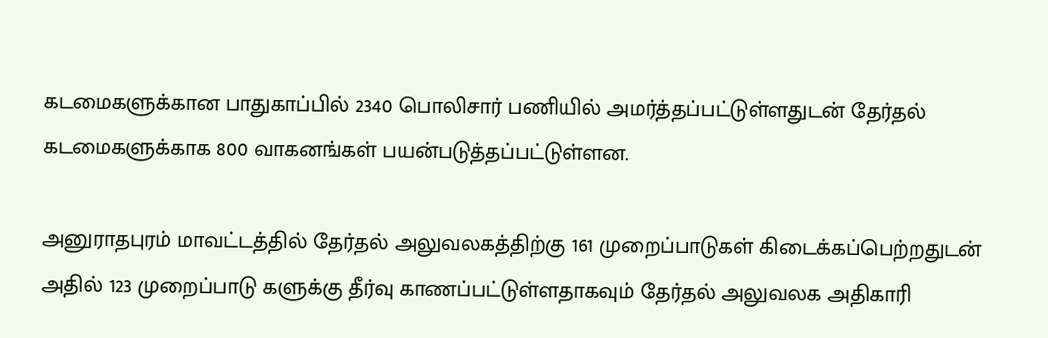கடமைகளுக்கான பாதுகாப்பில் 2340 பொலிசார் பணியில் அமர்த்தப்பட்டுள்ளதுடன் தேர்தல் கடமைகளுக்காக 800 வாகனங்கள் பயன்படுத்தப்பட்டுள்ளன.

அனுராதபுரம் மாவட்டத்தில் தேர்தல் அலுவலகத்திற்கு 161 முறைப்பாடுகள் கிடைக்கப்பெற்றதுடன் அதில் 123 முறைப்பாடு களுக்கு தீர்வு காணப்பட்டுள்ளதாகவும் தேர்தல் அலுவலக அதிகாரி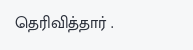தெரிவித்தார் .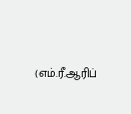(எம்.ரீ.ஆரிப்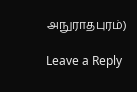அநுராதபுரம்)

Leave a Reply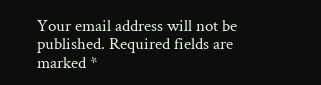Your email address will not be published. Required fields are marked *